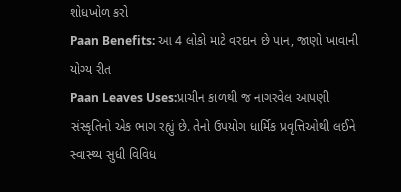શોધખોળ કરો
Paan Benefits: આ 4 લોકો માટે વરદાન છે પાન, જાણો ખાવાની યોગ્ય રીત
Paan Leaves Uses:પ્રાચીન કાળથી જ નાગરવેલ આપણી સંસ્કૃતિનો એક ભાગ રહ્યું છે. તેનો ઉપયોગ ધાર્મિક પ્રવૃત્તિઓથી લઈને સ્વાસ્થ્ય સુધી વિવિધ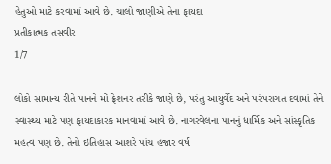હેતુઓ માટે કરવામાં આવે છે. ચાલો જાણીએ તેના ફાયદા
પ્રતીકાત્મક તસવીર
1/7

લોકો સામાન્ય રીતે પાનને મોં ફ્રેશનર તરીકે જાણે છે, પરંતુ આયુર્વેદ અને પરંપરાગત દવામાં તેને સ્વાસ્થ્ય માટે પણ ફાયદાકારક માનવામાં આવે છે. નાગરવેલના પાનનું ધાર્મિક અને સાંસ્કૃતિક મહત્વ પણ છે. તેનો ઇતિહાસ આશરે પાંચ હજાર વર્ષ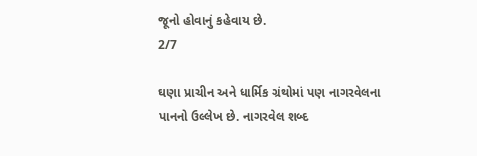જૂનો હોવાનું કહેવાય છે.
2/7

ઘણા પ્રાચીન અને ધાર્મિક ગ્રંથોમાં પણ નાગરવેલના પાનનો ઉલ્લેખ છે. નાગરવેલ શબ્દ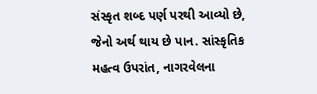સંસ્કૃત શબ્દ પર્ણ પરથી આવ્યો છે, જેનો અર્થ થાય છે પાન. સાંસ્કૃતિક મહત્વ ઉપરાંત, નાગરવેલના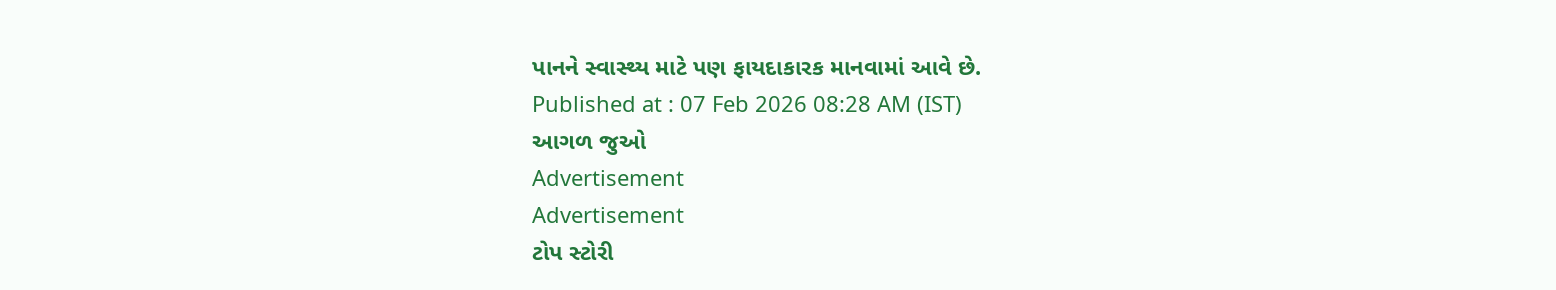પાનને સ્વાસ્થ્ય માટે પણ ફાયદાકારક માનવામાં આવે છે.
Published at : 07 Feb 2026 08:28 AM (IST)
આગળ જુઓ
Advertisement
Advertisement
ટોપ સ્ટોરી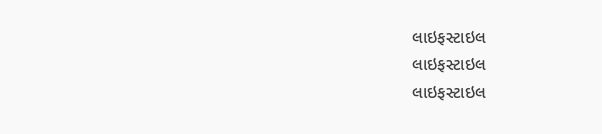લાઇફસ્ટાઇલ
લાઇફસ્ટાઇલ
લાઇફસ્ટાઇલ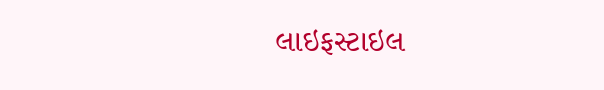લાઇફસ્ટાઇલ